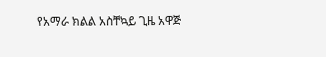የአማራ ክልል አስቸኳይ ጊዜ አዋጅ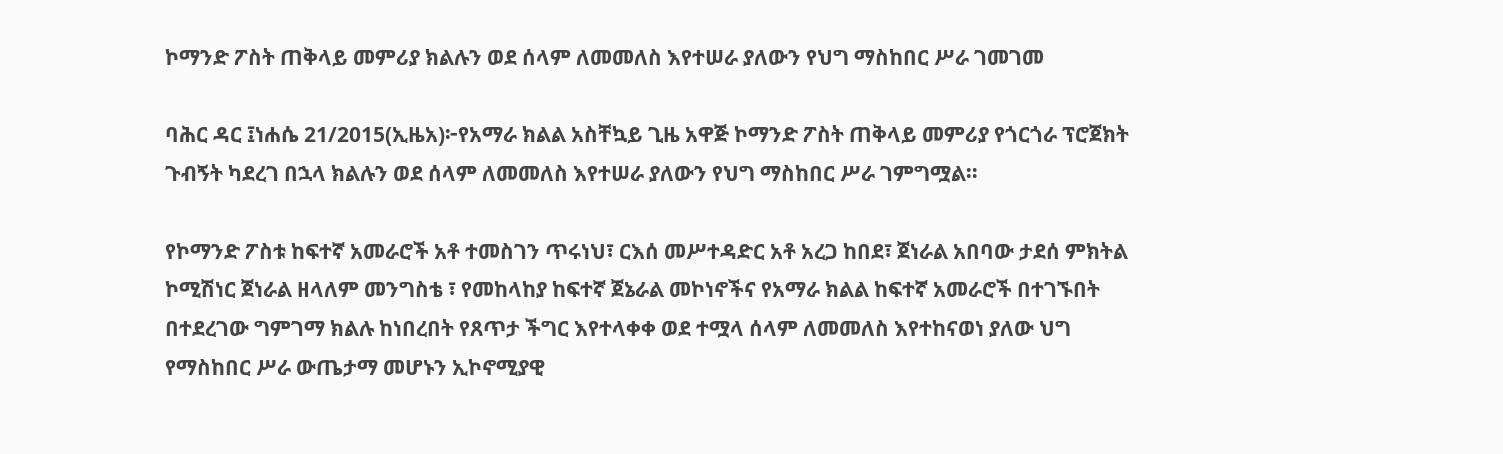ኮማንድ ፖስት ጠቅላይ መምሪያ ክልሉን ወደ ሰላም ለመመለስ እየተሠራ ያለውን የህግ ማስከበር ሥራ ገመገመ

ባሕር ዳር ፤ነሐሴ 21/2015(ኢዜአ)፦የአማራ ክልል አስቸኳይ ጊዜ አዋጅ ኮማንድ ፖስት ጠቅላይ መምሪያ የጎርጎራ ፕሮጀክት ጉብኝት ካደረገ በኋላ ክልሉን ወደ ሰላም ለመመለስ እየተሠራ ያለውን የህግ ማስከበር ሥራ ገምግሟል።

የኮማንድ ፖስቱ ከፍተኛ አመራሮች አቶ ተመስገን ጥሩነህ፣ ርእሰ መሥተዳድር አቶ አረጋ ከበደ፣ ጀነራል አበባው ታደሰ ምክትል ኮሚሽነር ጀነራል ዘላለም መንግስቴ ፣ የመከላከያ ከፍተኛ ጀኔራል መኮነኖችና የአማራ ክልል ከፍተኛ አመራሮች በተገኙበት በተደረገው ግምገማ ክልሉ ከነበረበት የጸጥታ ችግር እየተላቀቀ ወደ ተሟላ ሰላም ለመመለስ እየተከናወነ ያለው ህግ የማስከበር ሥራ ውጤታማ መሆኑን ኢኮኖሚያዊ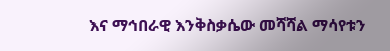እና ማኅበራዊ እንቅስቃሴው መሻሻል ማሳየቱን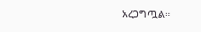አረጋግጧል።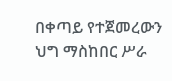በቀጣይ የተጀመረውን ህግ ማስከበር ሥራ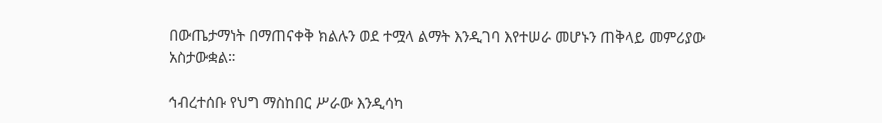በውጤታማነት በማጠናቀቅ ክልሉን ወደ ተሟላ ልማት እንዲገባ እየተሠራ መሆኑን ጠቅላይ መምሪያው አስታውቋል።

ኅብረተሰቡ የህግ ማስከበር ሥራው እንዲሳካ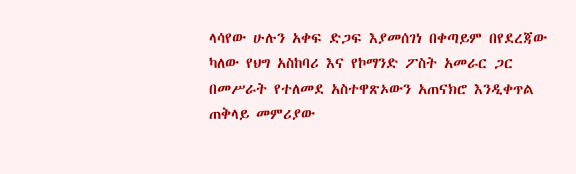ላሳየው ሁሉን አቀፍ ድጋፍ እያመሰገነ በቀጣይም በየደረጃው ካለው የህግ አስከባሪ እና የኮማንድ ፖስት አመራር ጋር በመሥራት የተለመደ አስተዋጽኦውን አጠናክሮ እንዲቀጥል ጠቅላይ መምሪያው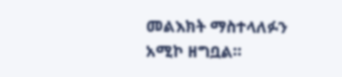መልእክት ማስተላለፉን አሚኮ ዘግቧል።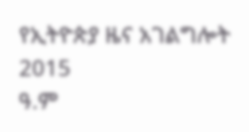የኢትዮጵያ ዜና አገልግሎት
2015
ዓ.ም